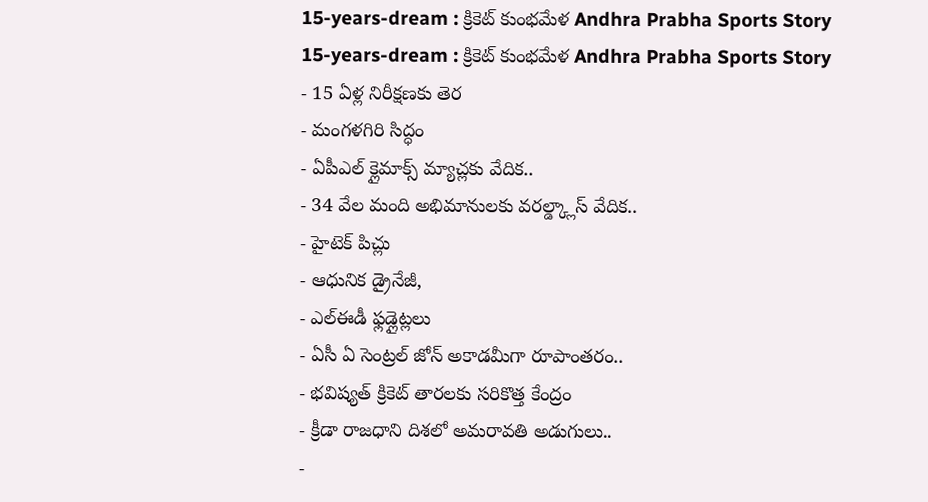15-years-dream : క్రికెట్ కుంభమేళ Andhra Prabha Sports Story
15-years-dream : క్రికెట్ కుంభమేళ Andhra Prabha Sports Story
- 15 ఏళ్ల నిరీక్షణకు తెర
- మంగళగిరి సిద్ధం
- ఏపీఎల్ క్లైమాక్స్ మ్యాచ్లకు వేదిక..
- 34 వేల మంది అభిమానులకు వరల్డ్క్లాస్ వేదిక..
- హైటెక్ పిచ్లు
- ఆధునిక డ్రైనేజీ,
- ఎల్ఈడీ ఫ్లడ్లైట్లలు
- ఏసీ ఏ సెంట్రల్ జోన్ అకాడమీగా రూపాంతరం..
- భవిష్యత్ క్రికెట్ తారలకు సరికొత్త కేంద్రం
- క్రీడా రాజధాని దిశలో అమరావతి అడుగులు..
-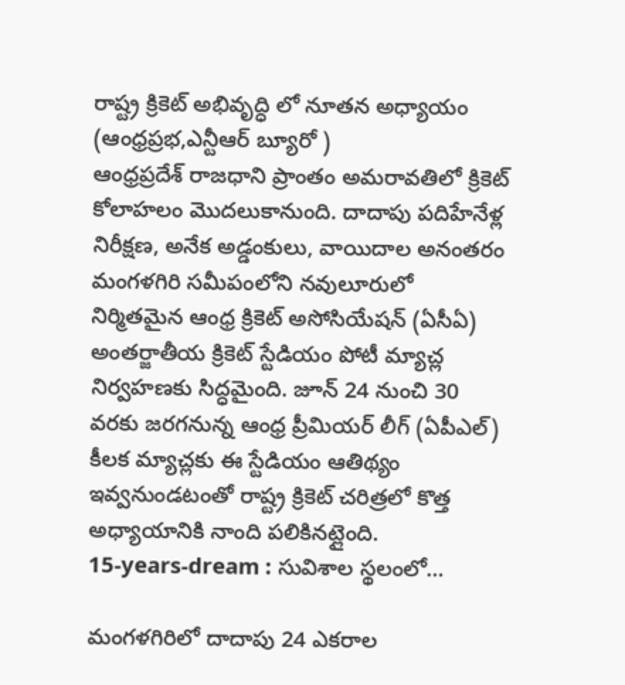రాష్ట్ర క్రికెట్ అభివృద్ధి లో నూతన అధ్యాయం
(ఆంధ్రప్రభ,ఎన్టీఆర్ బ్యూరో )
ఆంధ్రప్రదేశ్ రాజధాని ప్రాంతం అమరావతిలో క్రికెట్ కోలాహలం మొదలుకానుంది. దాదాపు పదిహేనేళ్ల నిరీక్షణ, అనేక అడ్డంకులు, వాయిదాల అనంతరం మంగళగిరి సమీపంలోని నవులూరులో నిర్మితమైన ఆంధ్ర క్రికెట్ అసోసియేషన్ (ఏసీఏ) అంతర్జాతీయ క్రికెట్ స్టేడియం పోటీ మ్యాచ్ల నిర్వహణకు సిద్ధమైంది. జూన్ 24 నుంచి 30 వరకు జరగనున్న ఆంధ్ర ప్రీమియర్ లీగ్ (ఏపీఎల్) కీలక మ్యాచ్లకు ఈ స్టేడియం ఆతిథ్యం ఇవ్వనుండటంతో రాష్ట్ర క్రికెట్ చరిత్రలో కొత్త అధ్యాయానికి నాంది పలికినట్లైంది.
15-years-dream : సువిశాల స్థలంలో…

మంగళగిరిలో దాదాపు 24 ఎకరాల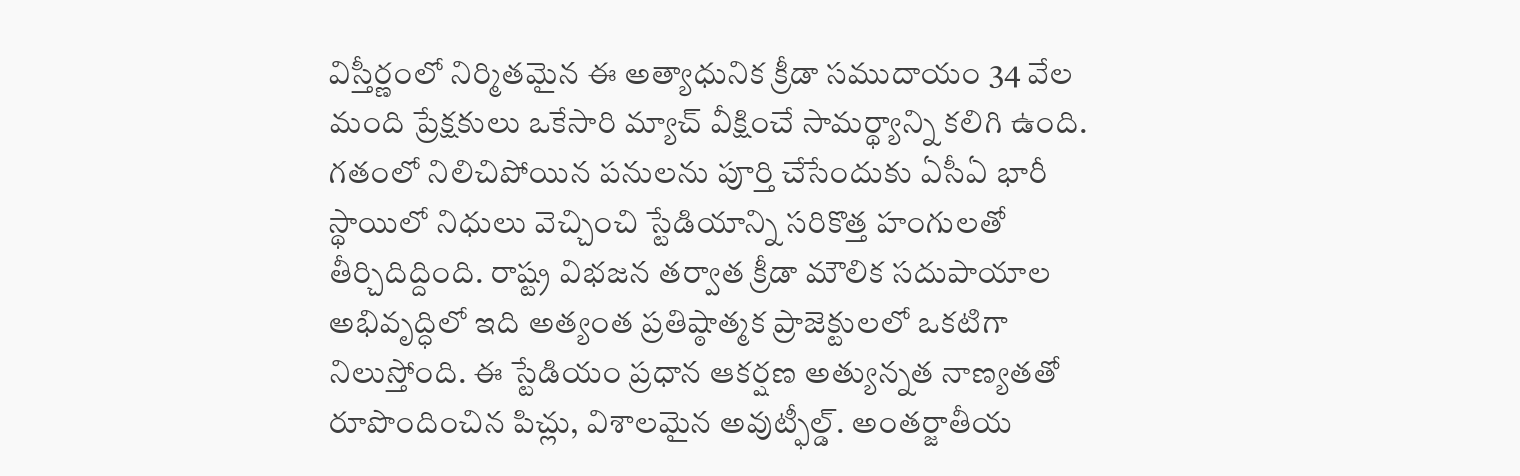విస్తీర్ణంలో నిర్మితమైన ఈ అత్యాధునిక క్రీడా సముదాయం 34 వేల మంది ప్రేక్షకులు ఒకేసారి మ్యాచ్ వీక్షించే సామర్థ్యాన్ని కలిగి ఉంది. గతంలో నిలిచిపోయిన పనులను పూర్తి చేసేందుకు ఏసీఏ భారీ స్థాయిలో నిధులు వెచ్చించి స్టేడియాన్ని సరికొత్త హంగులతో తీర్చిదిద్దింది. రాష్ట్ర విభజన తర్వాత క్రీడా మౌలిక సదుపాయాల అభివృద్ధిలో ఇది అత్యంత ప్రతిష్ఠాత్మక ప్రాజెక్టులలో ఒకటిగా నిలుస్తోంది. ఈ స్టేడియం ప్రధాన ఆకర్షణ అత్యున్నత నాణ్యతతో రూపొందించిన పిచ్లు, విశాలమైన అవుట్ఫీల్డ్. అంతర్జాతీయ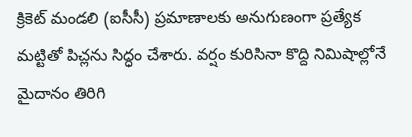క్రికెట్ మండలి (ఐసీసీ) ప్రమాణాలకు అనుగుణంగా ప్రత్యేక మట్టితో పిచ్లను సిద్ధం చేశారు. వర్షం కురిసినా కొద్ది నిమిషాల్లోనే మైదానం తిరిగి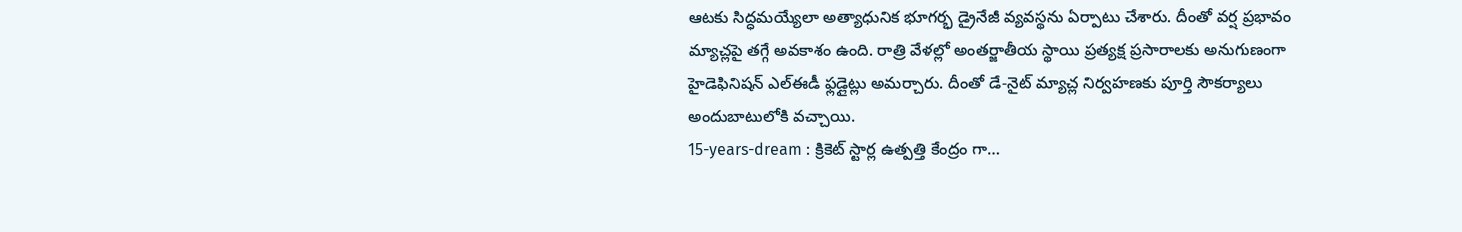ఆటకు సిద్ధమయ్యేలా అత్యాధునిక భూగర్భ డ్రైనేజీ వ్యవస్థను ఏర్పాటు చేశారు. దీంతో వర్ష ప్రభావం మ్యాచ్లపై తగ్గే అవకాశం ఉంది. రాత్రి వేళల్లో అంతర్జాతీయ స్థాయి ప్రత్యక్ష ప్రసారాలకు అనుగుణంగా హైడెఫినిషన్ ఎల్ఈడీ ఫ్లడ్లైట్లు అమర్చారు. దీంతో డే-నైట్ మ్యాచ్ల నిర్వహణకు పూర్తి సౌకర్యాలు అందుబాటులోకి వచ్చాయి.
15-years-dream : క్రికెట్ స్టార్ల ఉత్పత్తి కేంద్రం గా…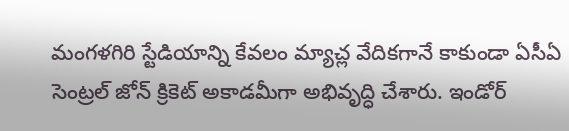మంగళగిరి స్టేడియాన్ని కేవలం మ్యాచ్ల వేదికగానే కాకుండా ఏసీఏ సెంట్రల్ జోన్ క్రికెట్ అకాడమీగా అభివృద్ధి చేశారు. ఇండోర్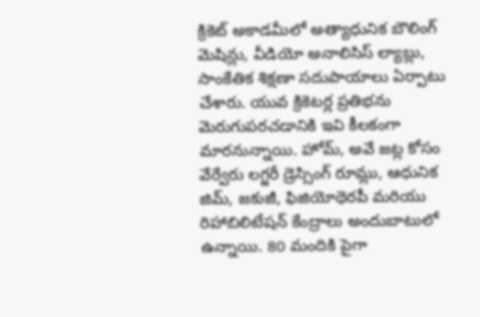క్రికెట్ అకాడమీలో అత్యాధునిక బౌలింగ్ మెషిన్లు, వీడియో అనాలిసిస్ ల్యాబ్లు, సాంకేతిక శిక్షణా సదుపాయాలు ఏర్పాటు చేశారు. యువ క్రికెటర్ల ప్రతిభను మెరుగుపరచడానికి ఇవి కీలకంగా మారనున్నాయి. హోమ్, అవే జట్ల కోసం వేర్వేరు లగ్జరీ డ్రెస్సింగ్ రూమ్లు, ఆధునిక జిమ్, జకుజీ, ఫిజియోథెరపీ మరియు రిహాబిలిటేషన్ కేంద్రాలు అందుబాటులో ఉన్నాయి. 80 మందికి పైగా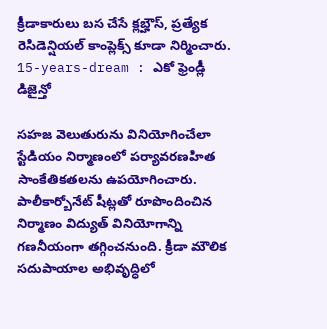క్రీడాకారులు బస చేసే క్లబ్హౌస్, ప్రత్యేక రెసిడెన్షియల్ కాంప్లెక్స్ కూడా నిర్మించారు.
15-years-dream : ఎకో ఫ్రెండ్లీ డిజైన్తో

సహజ వెలుతురును వినియోగించేలా స్టేడియం నిర్మాణంలో పర్యావరణహిత సాంకేతికతలను ఉపయోగించారు. పాలీకార్బోనేట్ షీట్లతో రూపొందించిన నిర్మాణం విద్యుత్ వినియోగాన్ని గణనీయంగా తగ్గించనుంది. క్రీడా మౌలిక సదుపాయాల అభివృద్ధిలో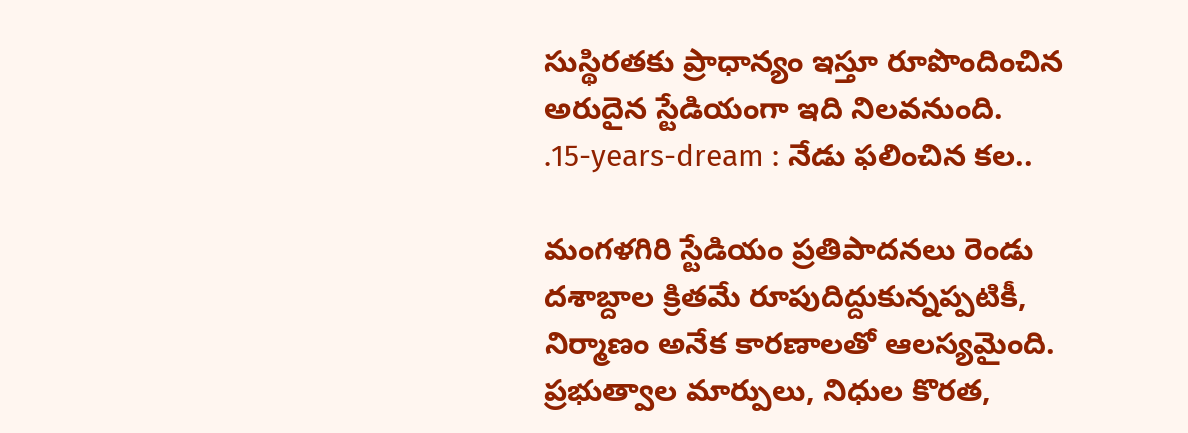సుస్థిరతకు ప్రాధాన్యం ఇస్తూ రూపొందించిన అరుదైన స్టేడియంగా ఇది నిలవనుంది.
.15-years-dream : నేడు ఫలించిన కల..

మంగళగిరి స్టేడియం ప్రతిపాదనలు రెండు దశాబ్దాల క్రితమే రూపుదిద్దుకున్నప్పటికీ, నిర్మాణం అనేక కారణాలతో ఆలస్యమైంది. ప్రభుత్వాల మార్పులు, నిధుల కొరత,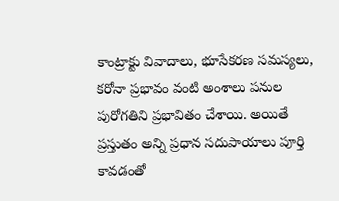కాంట్రాక్టు వివాదాలు, భూసేకరణ సమస్యలు, కరోనా ప్రభావం వంటి అంశాలు పనుల పురోగతిని ప్రభావితం చేశాయి. అయితే ప్రస్తుతం అన్ని ప్రధాన సదుపాయాలు పూర్తి కావడంతో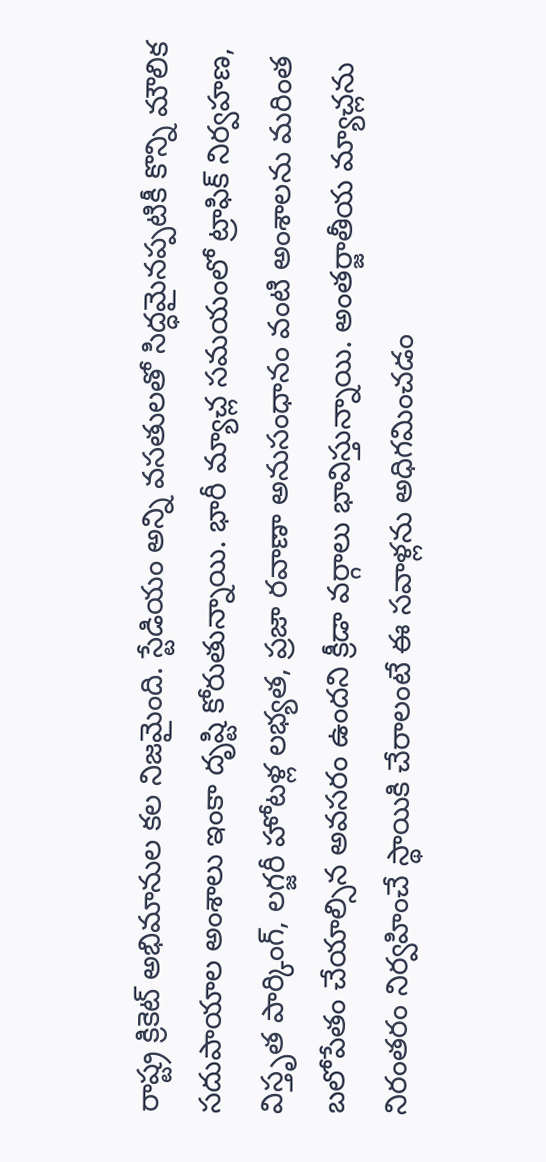రాష్ట్ర క్రికెట్ అభిమానుల కల నిజమైంది. స్టేడియం అన్ని వసతులతో సిద్ధమైనప్పటికీ కొన్ని మౌలిక సదుపాయాల అంశాలు ఇంకా దృష్టి కోరుతున్నాయి. భారీ మ్యాచ్ల సమయంలో ట్రాఫిక్ నిర్వహణ, విస్తృత పార్కింగ్, లగ్జరీ హోటళ్ల లభ్యత, ప్రజా రవాణా అనుసంధానం వంటి అంశాలను మరింత బలోపేతం చేయాల్సిన అవసరం ఉందని క్రీడా వర్గాలు భావిస్తున్నాయి. అంతర్జాతీయ మ్యాచ్లను నిరంతరం నిర్వహించే స్థాయికి చేరాలంటే ఈ సవాళ్లను అధిగమించడం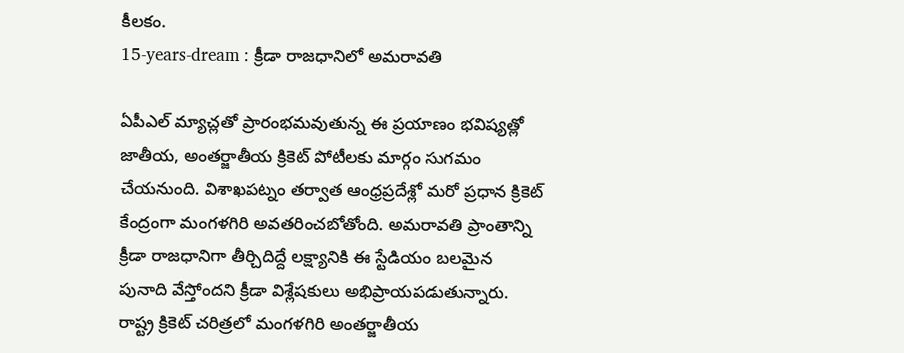కీలకం.
15-years-dream : క్రీడా రాజధానిలో అమరావతి

ఏపీఎల్ మ్యాచ్లతో ప్రారంభమవుతున్న ఈ ప్రయాణం భవిష్యత్లో జాతీయ, అంతర్జాతీయ క్రికెట్ పోటీలకు మార్గం సుగమం చేయనుంది. విశాఖపట్నం తర్వాత ఆంధ్రప్రదేశ్లో మరో ప్రధాన క్రికెట్ కేంద్రంగా మంగళగిరి అవతరించబోతోంది. అమరావతి ప్రాంతాన్ని క్రీడా రాజధానిగా తీర్చిదిద్దే లక్ష్యానికి ఈ స్టేడియం బలమైన పునాది వేస్తోందని క్రీడా విశ్లేషకులు అభిప్రాయపడుతున్నారు. రాష్ట్ర క్రికెట్ చరిత్రలో మంగళగిరి అంతర్జాతీయ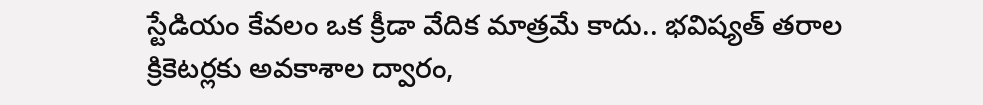స్టేడియం కేవలం ఒక క్రీడా వేదిక మాత్రమే కాదు.. భవిష్యత్ తరాల క్రికెటర్లకు అవకాశాల ద్వారం,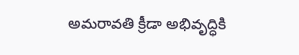అమరావతి క్రీడా అభివృద్ధికి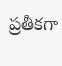ప్రతీకగా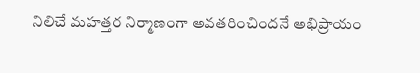నిలిచే మహత్తర నిర్మాణంగా అవతరించిందనే అభిప్రాయం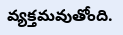వ్యక్తమవుతోంది.